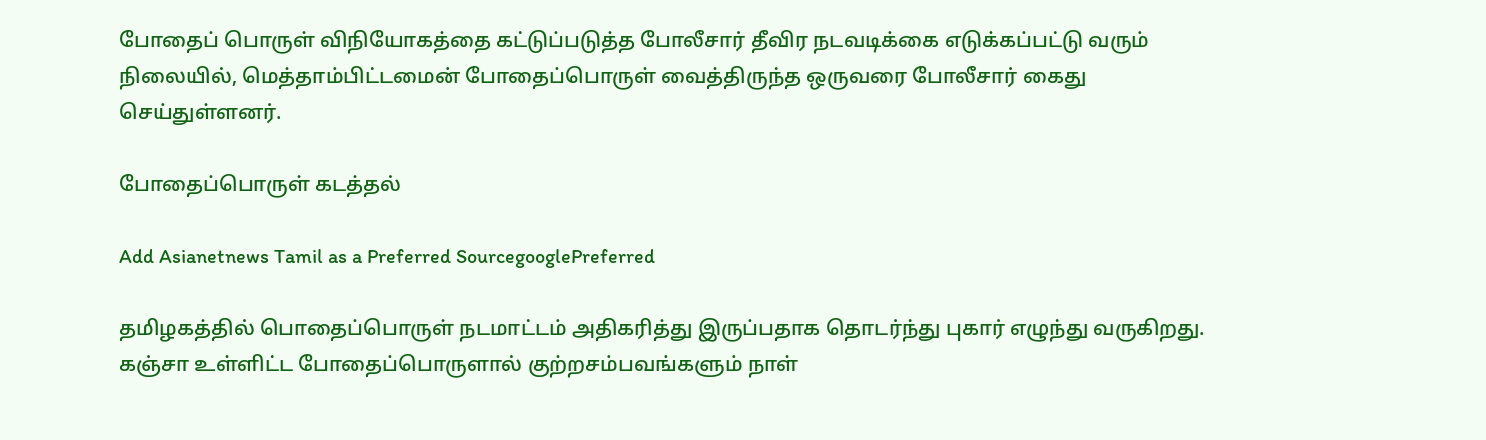போதைப் பொருள் விநியோகத்தை கட்டுப்படுத்த போலீசார் தீவிர நடவடிக்கை எடுக்கப்பட்டு வரும் நிலையில், மெத்தாம்பிட்டமைன் போதைப்பொருள் வைத்திருந்த ஒருவரை போலீசார் கைது செய்துள்ளனர்.

போதைப்பொருள் கடத்தல்

Add Asianetnews Tamil as a Preferred SourcegooglePreferred

தமிழகத்தில் பொதைப்பொருள் நடமாட்டம் அதிகரித்து இருப்பதாக தொடர்ந்து புகார் எழுந்து வருகிறது. கஞ்சா உள்ளிட்ட போதைப்பொருளால் குற்றசம்பவங்களும் நாள்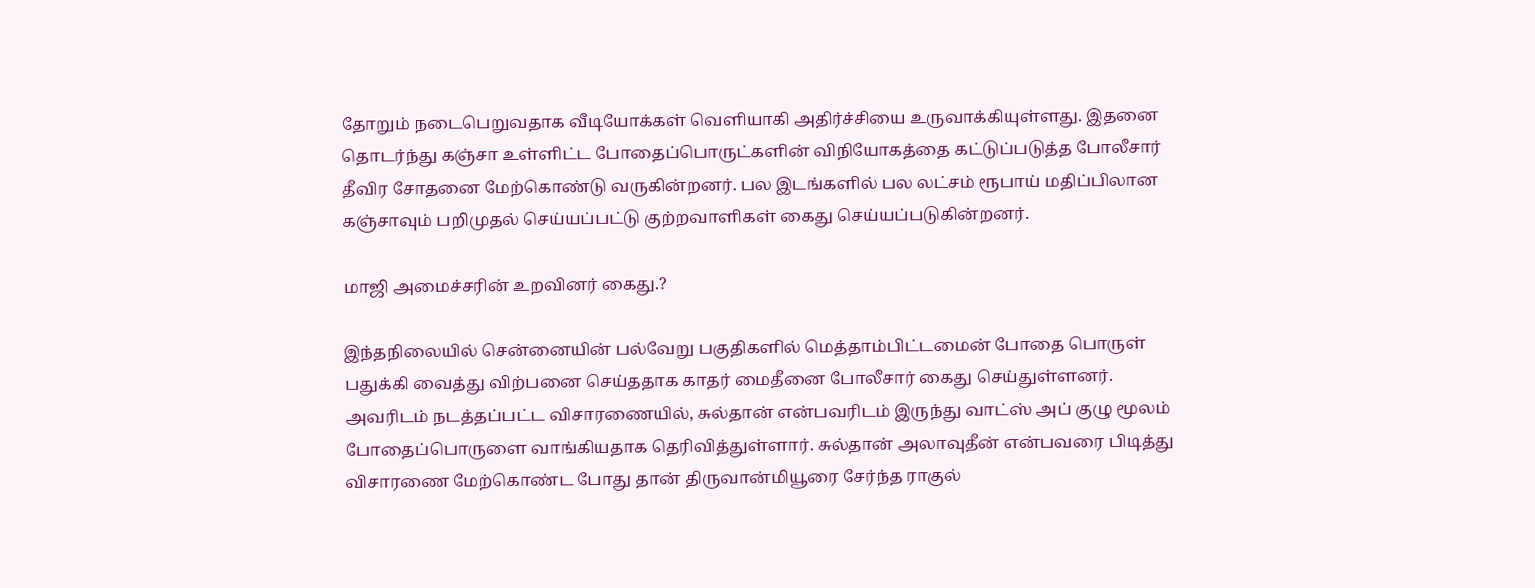தோறும் நடைபெறுவதாக வீடியோக்கள் வெளியாகி அதிர்ச்சியை உருவாக்கியுள்ளது. இதனை தொடர்ந்து கஞ்சா உள்ளிட்ட போதைப்பொருட்களின் விநியோகத்தை கட்டுப்படுத்த போலீசார் தீவிர சோதனை மேற்கொண்டு வருகின்றனர். பல இடங்களில் பல லட்சம் ரூபாய் மதிப்பிலான கஞ்சாவும் பறிமுதல் செய்யப்பட்டு குற்றவாளிகள் கைது செய்யப்படுகின்றனர்.

மாஜி அமைச்சரின் உறவினர் கைது.?

இந்தநிலையில் சென்னையின் பல்வேறு பகுதிகளில் மெத்தாம்பிட்டமைன் போதை பொருள் பதுக்கி வைத்து விற்பனை செய்ததாக காதர் மைதீனை போலீசார் கைது செய்துள்ளனர். அவரிடம் நடத்தப்பட்ட விசாரணையில், சுல்தான் என்பவரிடம் இருந்து வாட்ஸ் அப் குழு மூலம் போதைப்பொருளை வாங்கியதாக தெரிவித்துள்ளார். சுல்தான் அலாவுதீன் என்பவரை பிடித்து விசாரணை மேற்கொண்ட போது தான் திருவான்மியூரை சேர்ந்த ராகுல்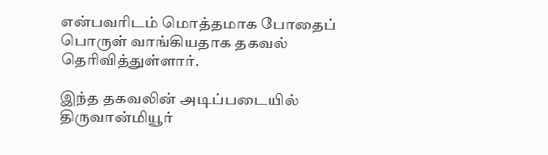என்பவரிடம் மொத்தமாக போதைப் பொருள் வாங்கியதாக தகவல் தெரிவித்துள்ளார்.

இந்த தகவலின் அடிப்படையில் திருவான்மியூர்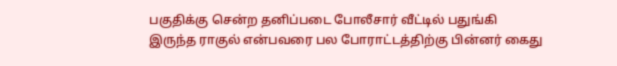பகுதிக்கு சென்ற தனிப்படை போலீசார் வீட்டில் பதுங்கி இருந்த ராகுல் என்பவரை பல போராட்டத்திற்கு பின்னர் கைது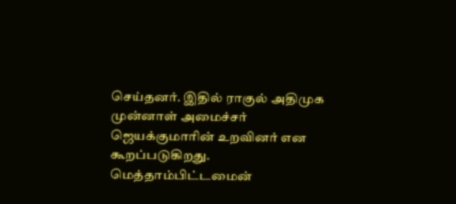செய்தனர். இதில் ராகுல் அதிமுக முன்னாள் அமைச்சர் ஜெயக்குமாரின் உறவினர் என கூறப்படுகிறது. மெத்தாம்பிட்டமைன்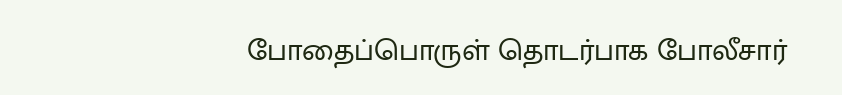போதைப்பொருள் தொடர்பாக போலீசார்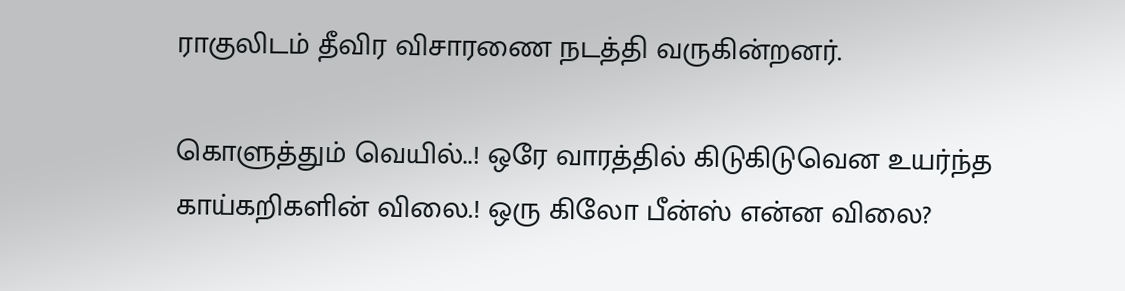ராகுலிடம் தீவிர விசாரணை நடத்தி வருகின்றனர்.

கொளுத்தும் வெயில்..! ஒரே வாரத்தில் கிடுகிடுவென உயர்ந்த காய்கறிகளின் விலை.! ஒரு கிலோ பீன்ஸ் என்ன விலை?